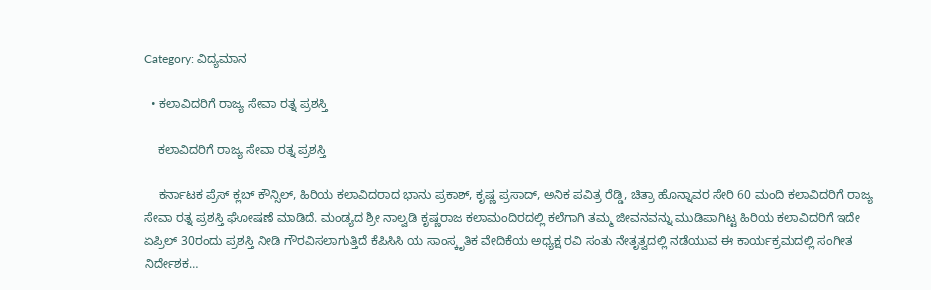Category: ವಿದ್ಯಮಾನ

  • ಕಲಾವಿದರಿಗೆ ರಾಜ್ಯ ಸೇವಾ ರತ್ನ ಪ್ರಶಸ್ತಿ

    ಕಲಾವಿದರಿಗೆ ರಾಜ್ಯ ಸೇವಾ ರತ್ನ ಪ್ರಶಸ್ತಿ

    ಕರ್ನಾಟಕ ಪ್ರೆಸ್ ಕ್ಲಬ್ ಕೌನ್ಸಿಲ್, ಹಿರಿಯ ಕಲಾವಿದರಾದ ಭಾನು ಪ್ರಕಾಶ್, ಕೃಷ್ಣ ಪ್ರಸಾದ್, ಅನಿಕ ಪವಿತ್ರ ರೆಡ್ಡಿ, ಚಿತ್ರಾ ಹೊನ್ನಾವರ ಸೇರಿ 60 ಮಂದಿ ಕಲಾವಿದರಿಗೆ ರಾಜ್ಯ ಸೇವಾ ರತ್ನ ಪ್ರಶಸ್ತಿ ಘೋಷಣೆ ಮಾಡಿದೆ. ಮಂಡ್ಯದ ಶ್ರೀ ನಾಲ್ವಡಿ ಕೃಷ್ಣರಾಜ ಕಲಾಮಂದಿರದಲ್ಲಿ ಕಲೆಗಾಗಿ ತಮ್ಮ ಜೀವನವನ್ನು ಮುಡಿಪಾಗಿಟ್ಟ ಹಿರಿಯ ಕಲಾವಿದರಿಗೆ ಇದೇ ಏಪ್ರಿಲ್ 30ರಂದು ಪ್ರಶಸ್ತಿ ನೀಡಿ ಗೌರವಿಸಲಾಗುತ್ತಿದೆ ಕೆಪಿಸಿಸಿ ಯ ಸಾಂಸ್ಕೃತಿಕ ವೇದಿಕೆಯ ಅಧ್ಯಕ್ಷ ರವಿ ಸಂತು ನೇತೃತ್ವದಲ್ಲಿ ನಡೆಯುವ ಈ ಕಾರ್ಯಕ್ರಮದಲ್ಲಿ ಸಂಗೀತ ನಿರ್ದೇಶಕ…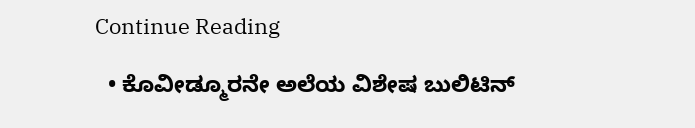Continue Reading

  • ಕೊವೀಡ್ಮೂರನೇ ಅಲೆಯ ವಿಶೇಷ ಬುಲಿಟಿನ್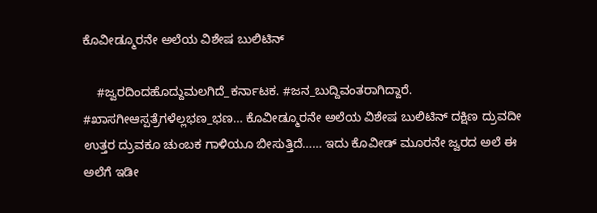ಕೊವೀಡ್ಮೂರನೇ ಅಲೆಯ ವಿಶೇಷ ಬುಲಿಟಿನ್

    #ಜ್ವರದಿಂದಹೊದ್ದುಮಲಗಿದೆ_ಕರ್ನಾಟಕ. #ಜನ_ಬುದ್ದಿವಂತರಾಗಿದ್ದಾರೆ. #ಖಾಸಗೀಆಸ್ಪತ್ರೆಗಳೆಲ್ಲಭಣ_ಭಣ… ಕೊವೀಡ್ಮೂರನೇ ಅಲೆಯ ವಿಶೇಷ ಬುಲಿಟಿನ್ ದಕ್ಷಿಣ ದ್ರುವದೀ ಉತ್ತರ ದ್ರುವಕೂ ಚುಂಬಕ ಗಾಳಿಯೂ ಬೀಸುತ್ತಿದೆ…… ಇದು‌ ಕೊವೀಡ್ ಮೂರನೇ ಜ್ವರದ ಅಲೆ ಈ ಅಲೆಗೆ ಇಡೀ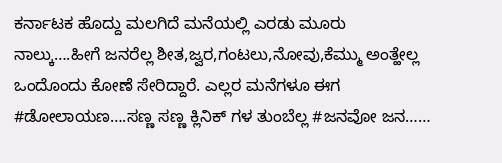ಕರ್ನಾಟಕ ಹೊದ್ದು ಮಲಗಿದೆ ಮನೆಯಲ್ಲಿ ಎರಡು‌ ಮೂರು ನಾಲ್ಕು….ಹೀಗೆ ಜನರೆಲ್ಲ ಶೀತ,ಜ್ವರ,ಗಂಟಲು,ನೋವು,ಕೆಮ್ಮು ಅಂತ್ಹೇಲ್ಲ ಒಂದೊಂದು ಕೋಣೆ ಸೇರಿದ್ದಾರೆ. ಎಲ್ಲರ ಮನೆಗಳೂ ಈಗ #ಡೋಲಾಯಣ….ಸಣ್ಣ ಸಣ್ಣ ಕ್ಲಿನಿಕ್ ಗಳ ತುಂಬೆಲ್ಲ #ಜನವೋ ಜನ……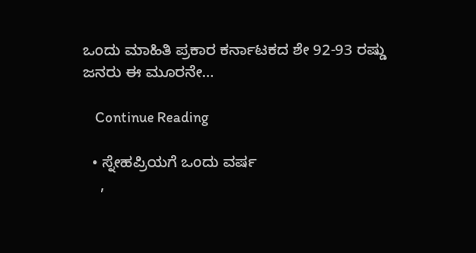ಒಂದು ಮಾಹಿತಿ ಪ್ರಕಾರ ಕರ್ನಾಟಕದ ಶೇ 92-93 ರಷ್ಡು ಜನರು ಈ ಮೂರನೇ…

    Continue Reading

  • ಸ್ನೇಹಪ್ರಿಯಗೆ ಒಂದು ವರ್ಷ
    ,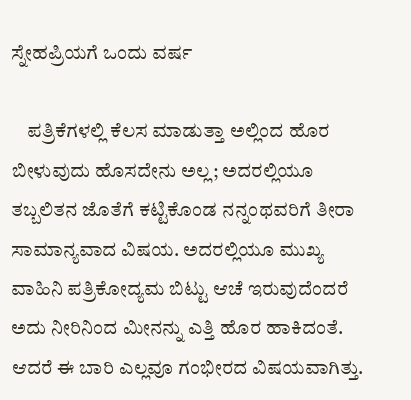ಸ್ನೇಹಪ್ರಿಯಗೆ ಒಂದು ವರ್ಷ

    ಪತ್ರಿಕೆಗಳಲ್ಲಿ ಕೆಲಸ ಮಾಡುತ್ತಾ ಅಲ್ಲಿಂದ ಹೊರ ಬೀಳುವುದು ಹೊಸದೇನು ಅಲ್ಲ; ಅದರಲ್ಲಿಯೂ ತಬ್ಬಲಿತನ ಜೊತೆಗೆ ಕಟ್ಟಿಕೊಂಡ ನನ್ನಂಥವರಿಗೆ ತೀರಾ ಸಾಮಾನ್ಯವಾದ ವಿಷಯ. ಅದರಲ್ಲಿಯೂ ಮುಖ್ಯ ವಾಹಿನಿ ಪತ್ರಿಕೋದ್ಯಮ ಬಿಟ್ಟು ಆಚೆ ಇರುವುದೆಂದರೆ ಅದು ನೀರಿನಿಂದ ಮೀನನ್ನು ಎತ್ತಿ ಹೊರ ಹಾಕಿದಂತೆ. ಆದರೆ ಈ ಬಾರಿ ಎಲ್ಲವೂ ಗಂಭೀರದ ವಿಷಯವಾಗಿತ್ತು.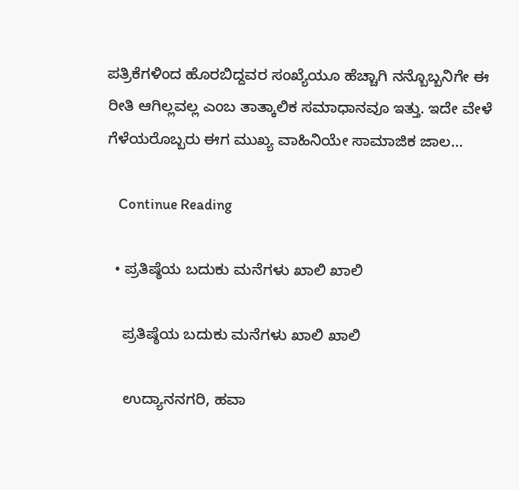ಪತ್ರಿಕೆಗಳಿಂದ ಹೊರಬಿದ್ದವರ ಸಂಖ್ಯೆಯೂ ಹೆಚ್ಚಾಗಿ ನನ್ಬೊಬ್ಬನಿಗೇ ಈ ರೀತಿ ಆಗಿಲ್ಲವಲ್ಲ ಎಂಬ ತಾತ್ಕಾಲಿಕ ಸಮಾಧಾನವೂ ಇತ್ತು. ಇದೇ ವೇಳೆ ಗೆಳೆಯರೊಬ್ಬರು ಈಗ ಮುಖ್ಯ ವಾಹಿನಿಯೇ ಸಾಮಾಜಿಕ ಜಾಲ…

    Continue Reading

  • ಪ್ರತಿಷ್ಠೆಯ ಬದುಕು ಮನೆಗಳು ಖಾಲಿ ಖಾಲಿ

    ಪ್ರತಿಷ್ಠೆಯ ಬದುಕು ಮನೆಗಳು ಖಾಲಿ ಖಾಲಿ

    ಉದ್ಯಾನನಗರಿ, ಹವಾ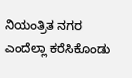ನಿಯಂತ್ರಿತ ನಗರ ಎಂದೆಲ್ಲಾ ಕರೆಸಿಕೊಂಡು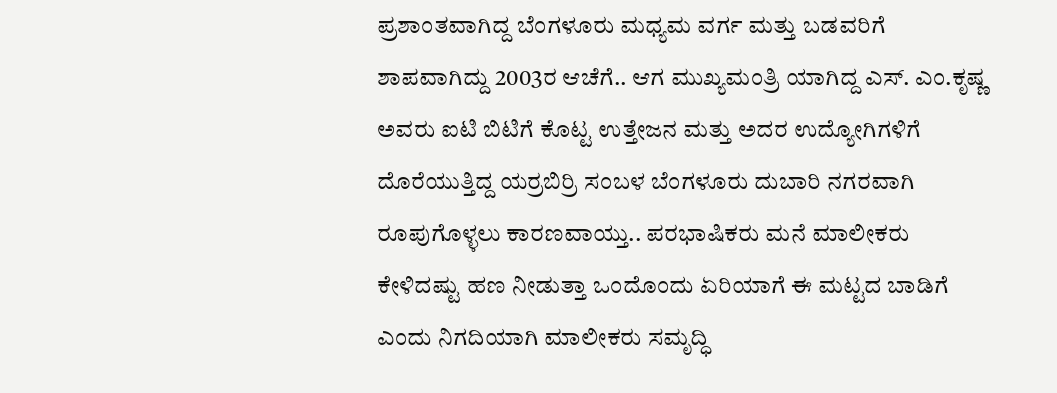ಪ್ರಶಾಂತವಾಗಿದ್ದ ಬೆಂಗಳೂರು ಮಧ್ಯಮ ವರ್ಗ ಮತ್ತು ಬಡವರಿಗೆ ಶಾಪವಾಗಿದ್ದು 2003ರ ಆಚೆಗೆ.. ಆಗ ಮುಖ್ಯಮಂತ್ರಿ ಯಾಗಿದ್ದ ಎಸ್. ಎಂ.ಕೃಷ್ಣ ಅವರು ಐಟಿ ಬಿಟಿಗೆ ಕೊಟ್ಟ ಉತ್ತೇಜನ ಮತ್ತು ಅದರ ಉದ್ಯೋಗಿಗಳಿಗೆ ದೊರೆಯುತ್ತಿದ್ದ ಯರ್ರಬಿರ್ರಿ ಸಂಬಳ ಬೆಂಗಳೂರು ದುಬಾರಿ ನಗರವಾಗಿ ರೂಪುಗೊಳ್ಳಲು ಕಾರಣವಾಯ್ತು.. ಪರಭಾಷಿಕರು ಮನೆ ಮಾಲೀಕರು ಕೇಳಿದಷ್ಟು ಹಣ ನೀಡುತ್ತಾ ಒಂದೊಂದು ಏರಿಯಾಗೆ ಈ ಮಟ್ಟದ ಬಾಡಿಗೆ ಎಂದು ನಿಗದಿಯಾಗಿ ಮಾಲೀಕರು ಸಮೃದ್ಧಿ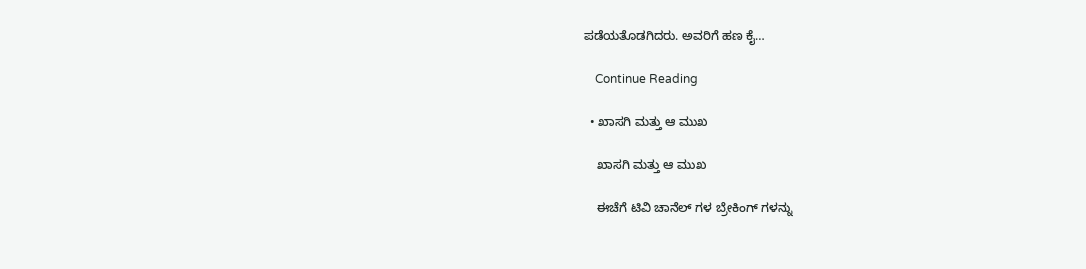ಪಡೆಯತೊಡಗಿದರು. ಅವರಿಗೆ ಹಣ ಕೈ…

    Continue Reading

  • ಖಾಸಗಿ ಮತ್ತು ಆ ಮುಖ

    ಖಾಸಗಿ ಮತ್ತು ಆ ಮುಖ

    ಈಚೆಗೆ ಟಿವಿ ಚಾನೆಲ್ ಗಳ ಬ್ರೇಕಿಂಗ್ ಗಳನ್ನು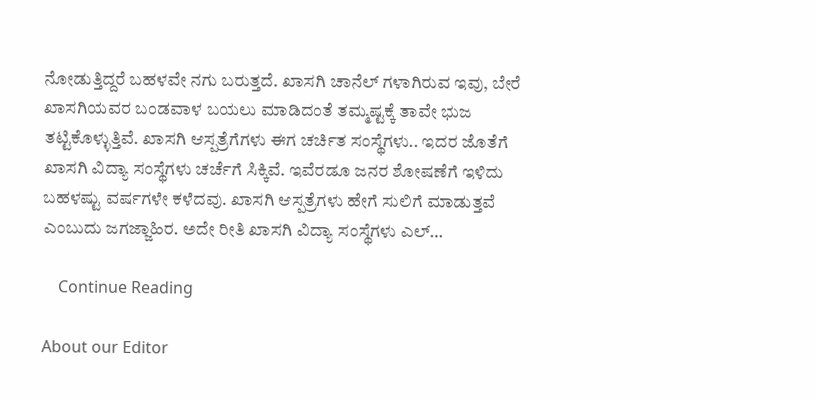ನೋಡುತ್ತಿದ್ದರೆ ಬಹಳವೇ ನಗು ಬರುತ್ತದೆ. ಖಾಸಗಿ ಚಾನೆಲ್ ಗಳಾಗಿರುವ ಇವು, ಬೇರೆ ಖಾಸಗಿಯವರ ಬಂಡವಾಳ ಬಯಲು ಮಾಡಿದಂತೆ ತಮ್ಮಷ್ಟಕ್ಕೆ ತಾವೇ ಭುಜ ತಟ್ಟಿಕೊಳ್ಳುತ್ತಿವೆ. ಖಾಸಗಿ ಆಸ್ಪತ್ರೆಗೆಗಳು ಈಗ ಚರ್ಚಿತ ಸಂಸ್ಥೆಗಳು.. ಇದರ ಜೊತೆಗೆ ಖಾಸಗಿ ವಿದ್ಯಾ ಸಂಸ್ಥೆಗಳು ಚರ್ಚೆಗೆ ಸಿಕ್ಕಿವೆ. ಇವೆರಡೂ ಜನರ ಶೋಷಣೆಗೆ ಇಳಿದು ಬಹಳಷ್ಟು ವರ್ಷಗಳೇ ಕಳೆದವು. ಖಾಸಗಿ ಆಸ್ಪತ್ರೆಗಳು ಹೇಗೆ ಸುಲಿಗೆ ಮಾಡುತ್ತವೆ ಎಂಬುದು ಜಗಜ್ಜಾಹಿರ. ಅದೇ ರೀತಿ ಖಾಸಗಿ ವಿದ್ಯಾ ಸಂಸ್ಥೆಗಳು ಎಲ್…

    Continue Reading

About our Editor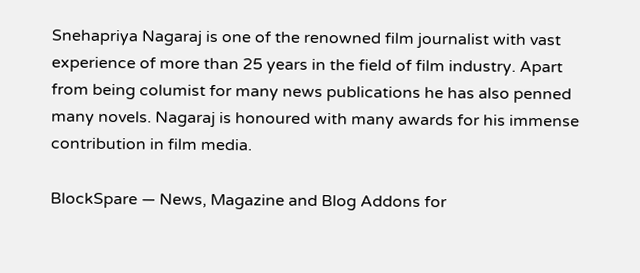Snehapriya Nagaraj is one of the renowned film journalist with vast experience of more than 25 years in the field of film industry. Apart from being columist for many news publications he has also penned many novels. Nagaraj is honoured with many awards for his immense contribution in film media.

BlockSpare — News, Magazine and Blog Addons for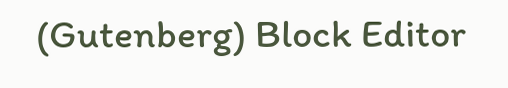(Gutenberg) Block Editor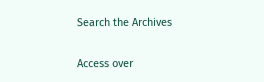Search the Archives

Access over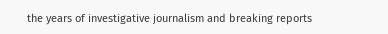the years of investigative journalism and breaking reports